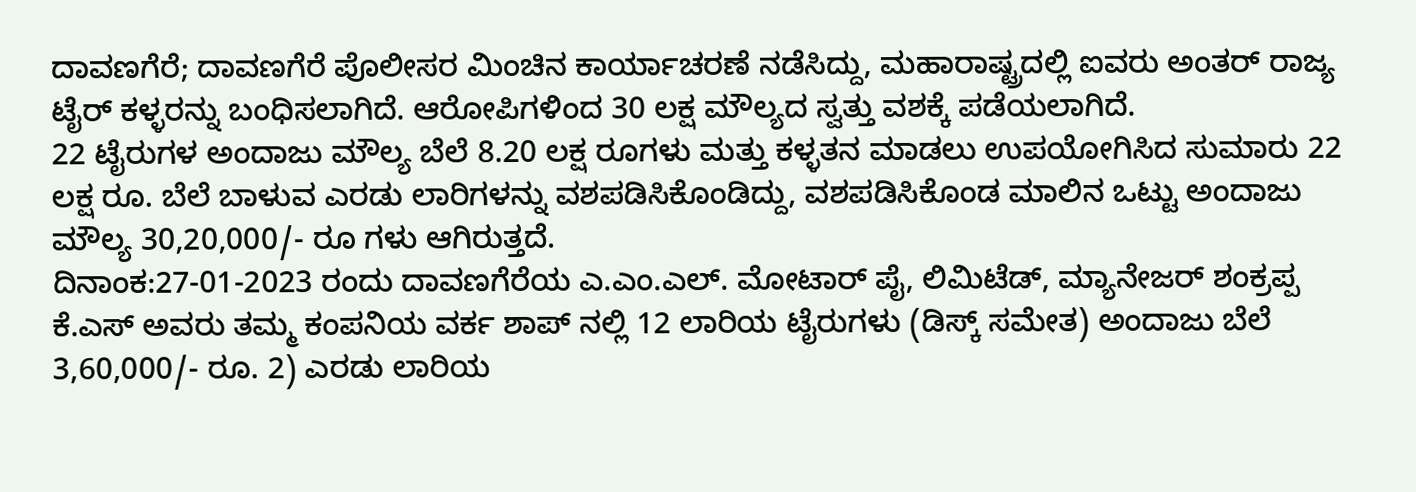ದಾವಣಗೆರೆ; ದಾವಣಗೆರೆ ಪೊಲೀಸರ ಮಿಂಚಿನ ಕಾರ್ಯಾಚರಣೆ ನಡೆಸಿದ್ದು, ಮಹಾರಾಷ್ಟ್ರದಲ್ಲಿ ಐವರು ಅಂತರ್ ರಾಜ್ಯ ಟೈರ್ ಕಳ್ಳರನ್ನು ಬಂಧಿಸಲಾಗಿದೆ. ಆರೋಪಿಗಳಿಂದ 30 ಲಕ್ಷ ಮೌಲ್ಯದ ಸ್ವತ್ತು ವಶಕ್ಕೆ ಪಡೆಯಲಾಗಿದೆ.
22 ಟೈರುಗಳ ಅಂದಾಜು ಮೌಲ್ಯ ಬೆಲೆ 8.20 ಲಕ್ಷ ರೂಗಳು ಮತ್ತು ಕಳ್ಳತನ ಮಾಡಲು ಉಪಯೋಗಿಸಿದ ಸುಮಾರು 22 ಲಕ್ಷ ರೂ. ಬೆಲೆ ಬಾಳುವ ಎರಡು ಲಾರಿಗಳನ್ನು ವಶಪಡಿಸಿಕೊಂಡಿದ್ದು, ವಶಪಡಿಸಿಕೊಂಡ ಮಾಲಿನ ಒಟ್ಟು ಅಂದಾಜು ಮೌಲ್ಯ 30,20,000/- ರೂ ಗಳು ಆಗಿರುತ್ತದೆ.
ದಿನಾಂಕ:27-01-2023 ರಂದು ದಾವಣಗೆರೆಯ ಎ.ಎಂ.ಎಲ್. ಮೋಟಾರ್ ಪೈ, ಲಿಮಿಟೆಡ್, ಮ್ಯಾನೇಜರ್ ಶಂಕ್ರಪ್ಪ ಕೆ.ಎಸ್ ಅವರು ತಮ್ಮ ಕಂಪನಿಯ ವರ್ಕ ಶಾಪ್ ನಲ್ಲಿ 12 ಲಾರಿಯ ಟೈರುಗಳು (ಡಿಸ್ಕ್ ಸಮೇತ) ಅಂದಾಜು ಬೆಲೆ 3,60,000/- ರೂ. 2) ಎರಡು ಲಾರಿಯ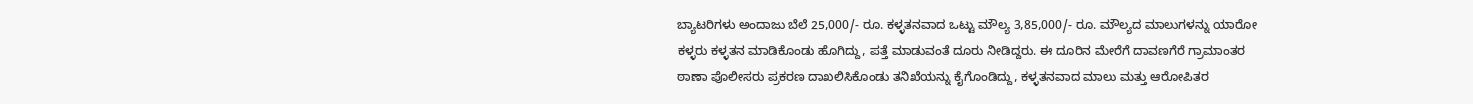ಬ್ಯಾಟರಿಗಳು ಅಂದಾಜು ಬೆಲೆ 25,000/- ರೂ. ಕಳ್ಳತನವಾದ ಒಟ್ಟು ಮೌಲ್ಯ 3,85,000/- ರೂ. ಮೌಲ್ಯದ ಮಾಲುಗಳನ್ನು ಯಾರೋ ಕಳ್ಳರು ಕಳ್ಳತನ ಮಾಡಿಕೊಂಡು ಹೊಗಿದ್ದು, ಪತ್ತೆ ಮಾಡುವಂತೆ ದೂರು ನೀಡಿದ್ದರು. ಈ ದೂರಿನ ಮೇರೆಗೆ ದಾವಣಗೆರೆ ಗ್ರಾಮಾಂತರ
ಠಾಣಾ ಪೊಲೀಸರು ಪ್ರಕರಣ ದಾಖಲಿಸಿಕೊಂಡು ತನಿಖೆಯನ್ನು ಕೈಗೊಂಡಿದ್ದು, ಕಳ್ಳತನವಾದ ಮಾಲು ಮತ್ತು ಆರೋಪಿತರ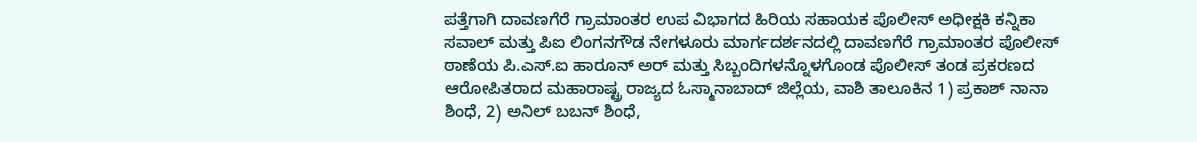ಪತ್ತೆಗಾಗಿ ದಾವಣಗೆರೆ ಗ್ರಾಮಾಂತರ ಉಪ ವಿಭಾಗದ ಹಿರಿಯ ಸಹಾಯಕ ಪೊಲೀಸ್ ಅಧೀಕ್ಷಕಿ ಕನ್ನಿಕಾ ಸವಾಲ್ ಮತ್ತು ಪಿಐ ಲಿಂಗನಗೌಡ ನೇಗಳೂರು ಮಾರ್ಗದರ್ಶನದಲ್ಲಿ ದಾವಣಗೆರೆ ಗ್ರಾಮಾಂತರ ಪೊಲೀಸ್ ಠಾಣೆಯ ಪಿ.ಎಸ್.ಐ ಹಾರೂನ್ ಅರ್ ಮತ್ತು ಸಿಬ್ಬಂದಿಗಳನ್ನೊಳಗೊಂಡ ಪೊಲೀಸ್ ತಂಡ ಪ್ರಕರಣದ ಆರೋಪಿತರಾದ ಮಹಾರಾಷ್ಟ್ರ ರಾಜ್ಯದ ಓಸ್ಮಾನಾಬಾದ್ ಜಿಲ್ಲೆಯ, ವಾಶಿ ತಾಲೂಕಿನ 1) ಪ್ರಕಾಶ್ ನಾನಾ ಶಿಂಧೆ, 2) ಅನಿಲ್ ಬಬನ್ ಶಿಂಧೆ,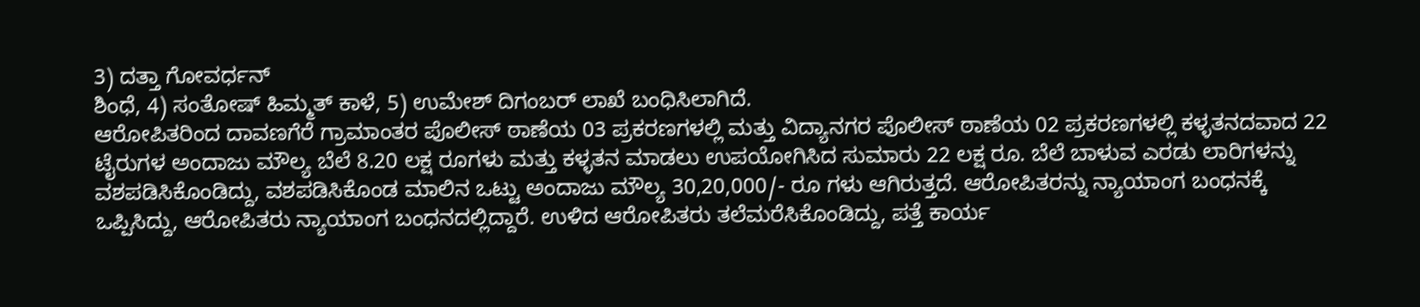3) ದತ್ತಾ ಗೋವರ್ಧನ್
ಶಿಂಧೆ, 4) ಸಂತೋಷ್ ಹಿಮ್ಮತ್ ಕಾಳೆ, 5) ಉಮೇಶ್ ದಿಗಂಬರ್ ಲಾಖೆ ಬಂಧಿಸಿಲಾಗಿದೆ.
ಆರೋಪಿತರಿಂದ ದಾವಣಗೆರೆ ಗ್ರಾಮಾಂತರ ಪೊಲೀಸ್ ಠಾಣೆಯ 03 ಪ್ರಕರಣಗಳಲ್ಲಿ ಮತ್ತು ವಿದ್ಯಾನಗರ ಪೊಲೀಸ್ ಠಾಣೆಯ 02 ಪ್ರಕರಣಗಳಲ್ಲಿ ಕಳ್ಳತನದವಾದ 22 ಟೈರುಗಳ ಅಂದಾಜು ಮೌಲ್ಯ ಬೆಲೆ 8.20 ಲಕ್ಷ ರೂಗಳು ಮತ್ತು ಕಳ್ಳತನ ಮಾಡಲು ಉಪಯೋಗಿಸಿದ ಸುಮಾರು 22 ಲಕ್ಷ ರೂ. ಬೆಲೆ ಬಾಳುವ ಎರಡು ಲಾರಿಗಳನ್ನು ವಶಪಡಿಸಿಕೊಂಡಿದ್ದು, ವಶಪಡಿಸಿಕೊಂಡ ಮಾಲಿನ ಒಟ್ಟು ಅಂದಾಜು ಮೌಲ್ಯ 30,20,000/- ರೂ ಗಳು ಆಗಿರುತ್ತದೆ. ಆರೋಪಿತರನ್ನು ನ್ಯಾಯಾಂಗ ಬಂಧನಕ್ಕೆ ಒಪ್ಪಿಸಿದ್ದು, ಆರೋಪಿತರು ನ್ಯಾಯಾಂಗ ಬಂಧನದಲ್ಲಿದ್ದಾರೆ. ಉಳಿದ ಆರೋಪಿತರು ತಲೆಮರೆಸಿಕೊಂಡಿದ್ದು, ಪತ್ತೆ ಕಾರ್ಯ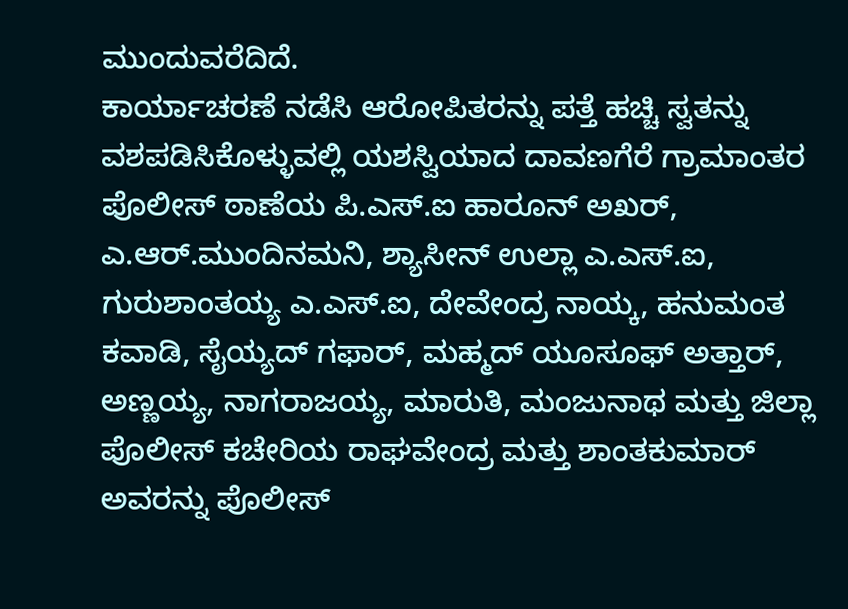ಮುಂದುವರೆದಿದೆ.
ಕಾರ್ಯಾಚರಣೆ ನಡೆಸಿ ಆರೋಪಿತರನ್ನು ಪತ್ತೆ ಹಚ್ಚಿ ಸ್ವತನ್ನು ವಶಪಡಿಸಿಕೊಳ್ಳುವಲ್ಲಿ ಯಶಸ್ವಿಯಾದ ದಾವಣಗೆರೆ ಗ್ರಾಮಾಂತರ ಪೊಲೀಸ್ ಠಾಣೆಯ ಪಿ.ಎಸ್.ಐ ಹಾರೂನ್ ಅಖರ್, ಎ.ಆರ್.ಮುಂದಿನಮನಿ, ಶ್ಯಾಸೀನ್ ಉಲ್ಲಾ ಎ.ಎಸ್.ಐ, ಗುರುಶಾಂತಯ್ಯ ಎ.ಎಸ್.ಐ, ದೇವೇಂದ್ರ ನಾಯ್ಕ, ಹನುಮಂತ ಕವಾಡಿ, ಸೈಯ್ಯದ್ ಗಫಾರ್, ಮಹ್ಮದ್ ಯೂಸೂಫ್ ಅತ್ತಾರ್, ಅಣ್ಣಯ್ಯ, ನಾಗರಾಜಯ್ಯ, ಮಾರುತಿ, ಮಂಜುನಾಥ ಮತ್ತು ಜಿಲ್ಲಾ ಪೊಲೀಸ್ ಕಚೇರಿಯ ರಾಘವೇಂದ್ರ ಮತ್ತು ಶಾಂತಕುಮಾರ್ ಅವರನ್ನು ಪೊಲೀಸ್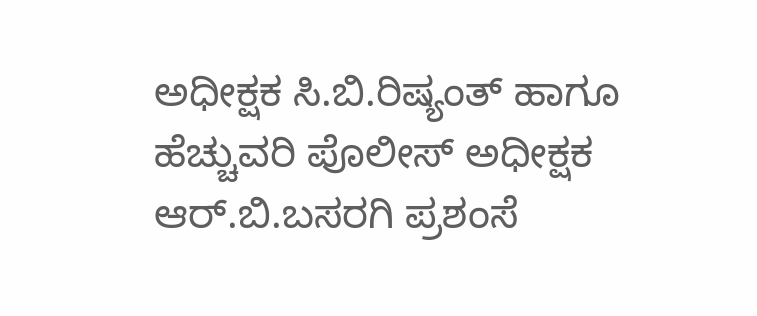ಅಧೀಕ್ಷಕ ಸಿ.ಬಿ.ರಿಷ್ಯಂತ್ ಹಾಗೂ ಹೆಚ್ಚುವರಿ ಪೊಲೀಸ್ ಅಧೀಕ್ಷಕ ಆರ್.ಬಿ.ಬಸರಗಿ ಪ್ರಶಂಸೆ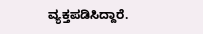ವ್ಯಕ್ತಪಡಿಸಿದ್ದಾರೆ.